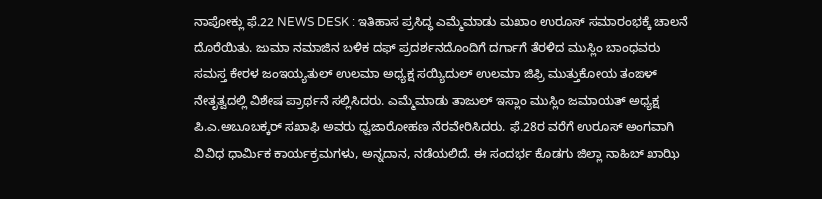ನಾಪೋಕ್ಲು ಫೆ.22 NEWS DESK : ಇತಿಹಾಸ ಪ್ರಸಿದ್ಧ ಎಮ್ಮೆಮಾಡು ಮಖಾಂ ಉರೂಸ್ ಸಮಾರಂಭಕ್ಕೆ ಚಾಲನೆ ದೊರೆಯಿತು. ಜುಮಾ ನಮಾಜಿನ ಬಳಿಕ ದಫ್ ಪ್ರದರ್ಶನದೊಂದಿಗೆ ದರ್ಗಾಗೆ ತೆರಳಿದ ಮುಸ್ಲಿಂ ಬಾಂಧವರು ಸಮಸ್ತ ಕೇರಳ ಜಂಇಯ್ಯತುಲ್ ಉಲಮಾ ಅಧ್ಯಕ್ಷ ಸಯ್ಯಿದುಲ್ ಉಲಮಾ ಜಿಫ್ರಿ ಮುತ್ತುಕೋಯ ತಂಙಳ್ ನೇತೃತ್ವದಲ್ಲಿ ವಿಶೇಷ ಪ್ರಾರ್ಥನೆ ಸಲ್ಲಿಸಿದರು. ಎಮ್ಮೆಮಾಡು ತಾಜುಲ್ ಇಸ್ಲಾಂ ಮುಸ್ಲಿಂ ಜಮಾಯತ್ ಅಧ್ಯಕ್ಷ ಪಿ.ಎ.ಅಬೂಬಕ್ಕರ್ ಸಖಾಫಿ ಅವರು ಧ್ವಜಾರೋಹಣ ನೆರವೇರಿಸಿದರು. ಫೆ.28ರ ವರೆಗೆ ಉರೂಸ್ ಅಂಗವಾಗಿ ವಿವಿಧ ಧಾರ್ಮಿಕ ಕಾರ್ಯಕ್ರಮಗಳು, ಅನ್ನದಾನ, ನಡೆಯಲಿದೆ. ಈ ಸಂದರ್ಭ ಕೊಡಗು ಜಿಲ್ಲಾ ನಾಹಿಬ್ ಖಾಝಿ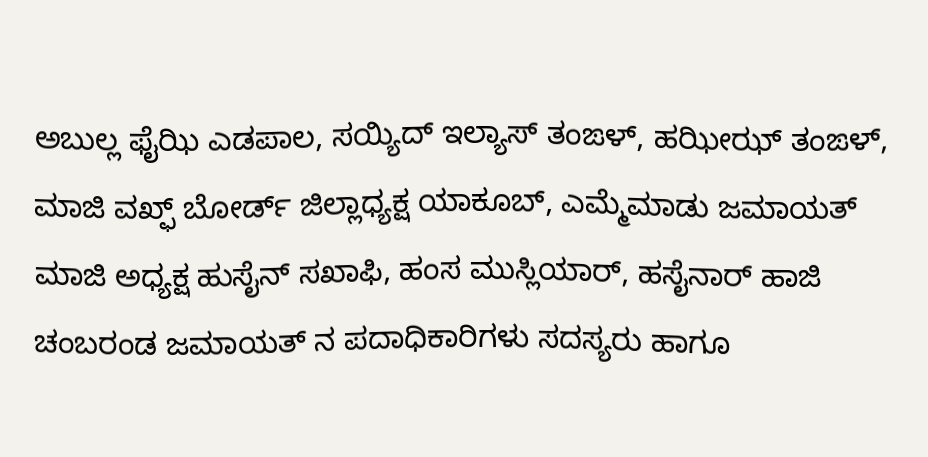ಅಬುಲ್ಲ ಫೈಝಿ ಎಡಪಾಲ, ಸಯ್ಯಿದ್ ಇಲ್ಯಾಸ್ ತಂಙಳ್, ಹಝೀಝ್ ತಂಙಳ್, ಮಾಜಿ ವಖ್ಫ್ ಬೋರ್ಡ್ ಜಿಲ್ಲಾಧ್ಯಕ್ಷ ಯಾಕೂಬ್, ಎಮ್ಮೆಮಾಡು ಜಮಾಯತ್ ಮಾಜಿ ಅಧ್ಯಕ್ಷ ಹುಸೈನ್ ಸಖಾಫಿ, ಹಂಸ ಮುಸ್ಲಿಯಾರ್, ಹಸೈನಾರ್ ಹಾಜಿ ಚಂಬರಂಡ ಜಮಾಯತ್ ನ ಪದಾಧಿಕಾರಿಗಳು ಸದಸ್ಯರು ಹಾಗೂ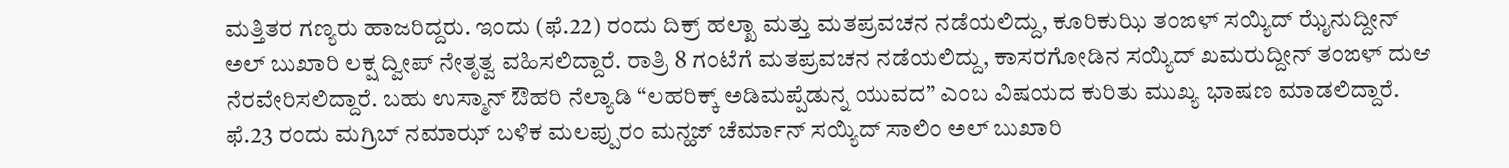ಮತ್ತಿತರ ಗಣ್ಯರು ಹಾಜರಿದ್ದರು. ಇಂದು (ಫೆ.22) ರಂದು ದಿಕ್ರ್ ಹಲ್ಖಾ ಮತ್ತು ಮತಪ್ರವಚನ ನಡೆಯಲಿದ್ದು, ಕೂರಿಕುಝಿ ತಂಙಳ್ ಸಯ್ಯಿದ್ ಝೈನುದ್ದೀನ್ ಅಲ್ ಬುಖಾರಿ ಲಕ್ಷ ದ್ವೀಪ್ ನೇತೃತ್ವ ವಹಿಸಲಿದ್ದಾರೆ. ರಾತ್ರಿ 8 ಗಂಟೆಗೆ ಮತಪ್ರವಚನ ನಡೆಯಲಿದ್ದು, ಕಾಸರಗೋಡಿನ ಸಯ್ಯಿದ್ ಖಮರುದ್ದೀನ್ ತಂಙಳ್ ದುಆ ನೆರವೇರಿಸಲಿದ್ದಾರೆ. ಬಹು ಉಸ್ಮಾನ್ ಔಹರಿ ನೆಲ್ಯಾಡಿ “ಲಹರಿಕ್ಕ್ ಅಡಿಮಪ್ಪೆಡುನ್ನ ಯುವದ” ಎಂಬ ವಿಷಯದ ಕುರಿತು ಮುಖ್ಯ ಭಾಷಣ ಮಾಡಲಿದ್ದಾರೆ. ಫೆ.23 ರಂದು ಮಗ್ರಿಬ್ ನಮಾಝ್ ಬಳಿಕ ಮಲಪ್ಪುರಂ ಮನ್ಹಜ್ ಚೆರ್ಮಾನ್ ಸಯ್ಯಿದ್ ಸಾಲಿಂ ಅಲ್ ಬುಖಾರಿ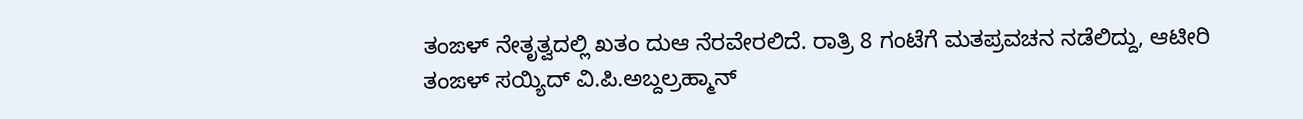ತಂಙಳ್ ನೇತೃತ್ವದಲ್ಲಿ ಖತಂ ದುಆ ನೆರವೇರಲಿದೆ. ರಾತ್ರಿ 8 ಗಂಟೆಗೆ ಮತಪ್ರವಚನ ನಡೆಲಿದ್ದು, ಆಟೀರಿ ತಂಙಳ್ ಸಯ್ಯಿದ್ ವಿ.ಪಿ.ಅಬ್ದಲ್ರಹ್ಮಾನ್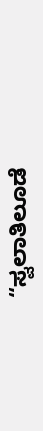“ಸ್ವಲಾತಿಲೂಡೆ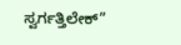ಸ್ವರ್ಗತ್ತಿಲೇಕ್”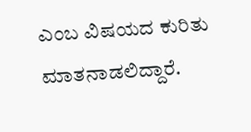ಎಂಬ ವಿಷಯದ ಕುರಿತು ಮಾತನಾಡಲಿದ್ದಾರೆ.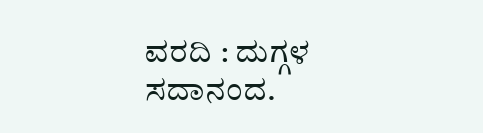ವರದಿ : ದುಗ್ಗಳ ಸದಾನಂದ.